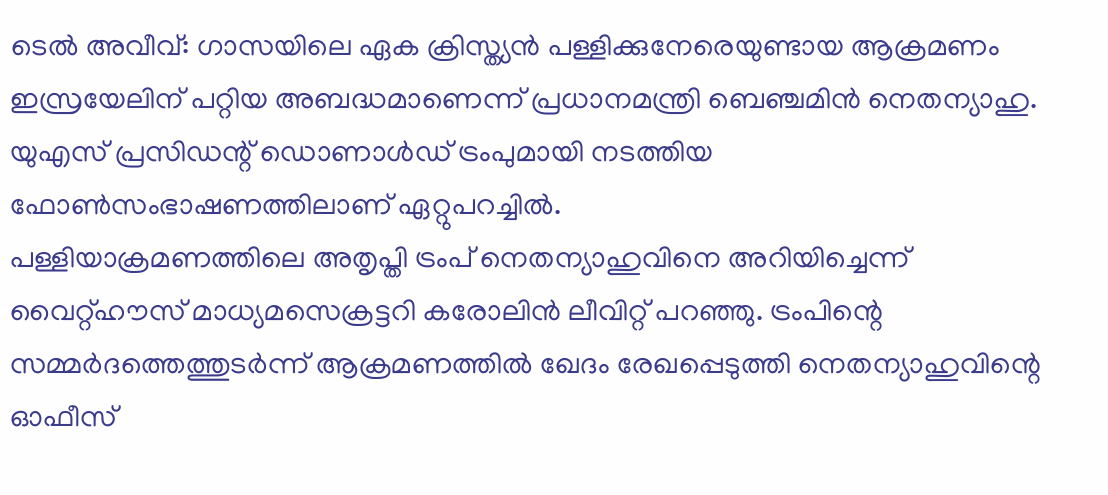ടെൽ അവീവ്: ഗാസയിലെ ഏക ക്രിസ്ത്യൻ പള്ളിക്കുനേരെയുണ്ടായ ആക്രമണം ഇസ്രയേലിന് പറ്റിയ അബദ്ധമാണെന്ന് പ്രധാനമന്ത്രി ബെഞ്ചമിൻ നെതന്യാഹു. യുഎസ് പ്രസിഡന്റ് ഡൊണാൾഡ് ട്രംപുമായി നടത്തിയ ഫോൺസംഭാഷണത്തിലാണ് ഏറ്റുപറച്ചിൽ.
പള്ളിയാക്രമണത്തിലെ അതൃപ്തി ട്രംപ് നെതന്യാഹുവിനെ അറിയിച്ചെന്ന് വൈറ്റ്ഹൗസ് മാധ്യമസെക്രട്ടറി കരോലിൻ ലീവിറ്റ് പറഞ്ഞു. ട്രംപിന്റെ സമ്മർദത്തെത്തുടർന്ന് ആക്രമണത്തിൽ ഖേദം രേഖപ്പെടുത്തി നെതന്യാഹുവിന്റെ ഓഫീസ്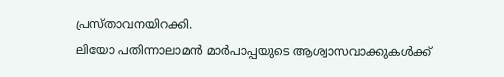പ്രസ്താവനയിറക്കി.
ലിയോ പതിന്നാലാമൻ മാർപാപ്പയുടെ ആശ്വാസവാക്കുകൾക്ക്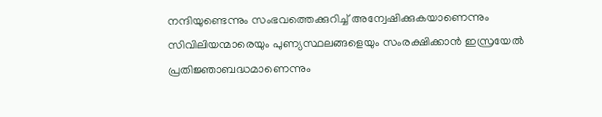നന്ദിയുണ്ടെന്നും സംഭവത്തെക്കുറിച്ച് അന്വേഷിക്കുകയാണെന്നും സിവിലിയന്മാരെയും പുണ്യസ്ഥലങ്ങളെയും സംരക്ഷിക്കാൻ ഇസ്രയേൽ പ്രതിജ്ഞാബദ്ധമാണെന്നും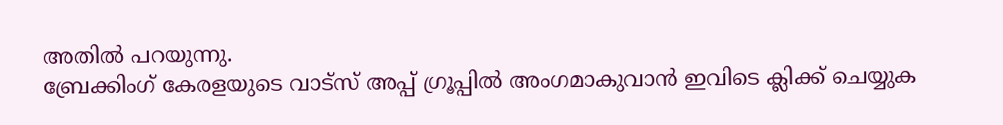അതിൽ പറയുന്നു.
ബ്രേക്കിംഗ് കേരളയുടെ വാട്സ് അപ്പ് ഗ്രൂപ്പിൽ അംഗമാകുവാൻ ഇവിടെ ക്ലിക്ക് ചെയ്യുക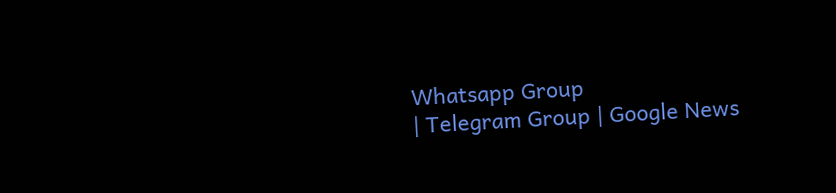Whatsapp Group
| Telegram Group | Google News